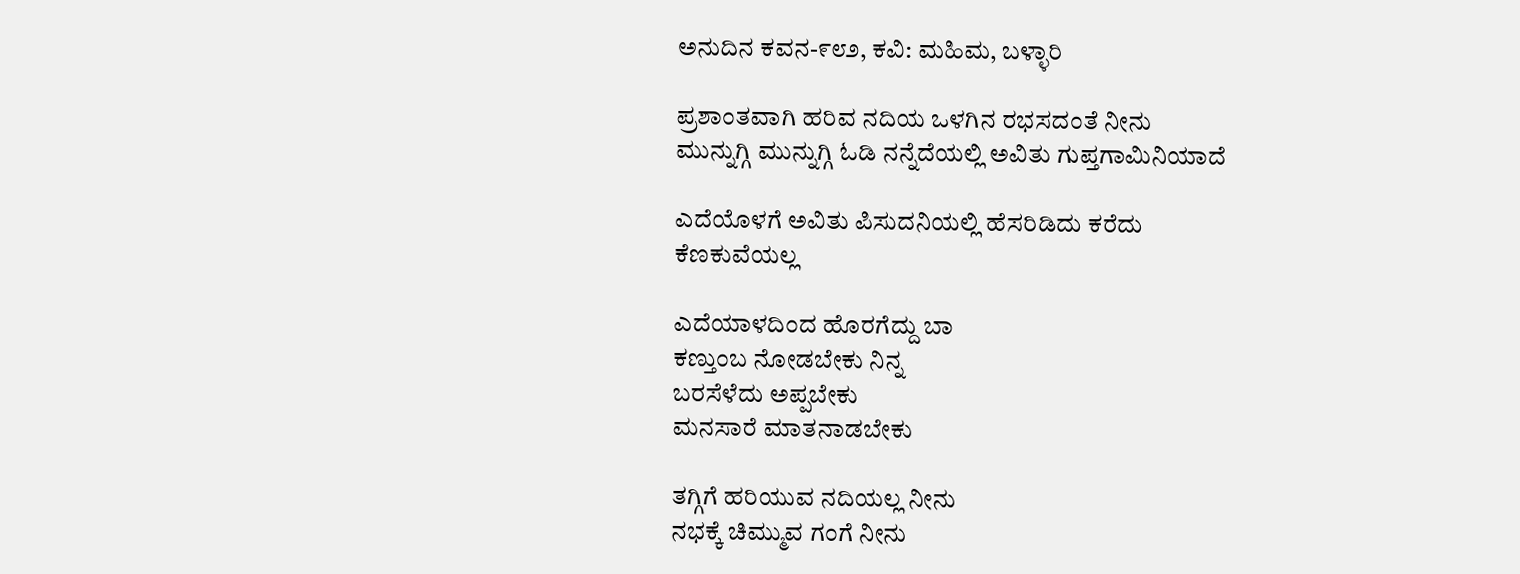ಅನುದಿನ ಕವನ-೯೮೨, ಕವಿ: ಮಹಿಮ, ಬಳ್ಳಾರಿ

ಪ್ರಶಾಂತವಾಗಿ ಹರಿವ ನದಿಯ ಒಳಗಿನ ರಭಸದಂತೆ ನೀನು
ಮುನ್ನುಗ್ಗಿ ಮುನ್ನುಗ್ಗಿ ಓಡಿ ನನ್ನೆದೆಯಲ್ಲಿ ಅವಿತು ಗುಪ್ತಗಾಮಿನಿಯಾದೆ

ಎದೆಯೊಳಗೆ ಅವಿತು‌ ಪಿಸುದನಿಯಲ್ಲಿ ಹೆಸರಿಡಿದು ಕರೆದು
ಕೆಣಕುವೆಯಲ್ಲ

ಎದೆಯಾಳದಿಂದ ಹೊರಗೆದ್ದು ಬಾ
ಕಣ್ತುಂಬ ನೋಡಬೇಕು ನಿನ್ನ
ಬರಸೆಳೆದು ಅಪ್ಪಬೇಕು
ಮನಸಾರೆ ಮಾತನಾಡಬೇಕು

ತಗ್ಗಿಗೆ ಹರಿಯುವ ನದಿಯಲ್ಲ ನೀನು
ನಭಕ್ಕೆ ಚಿಮ್ಮುವ ಗಂಗೆ ನೀನು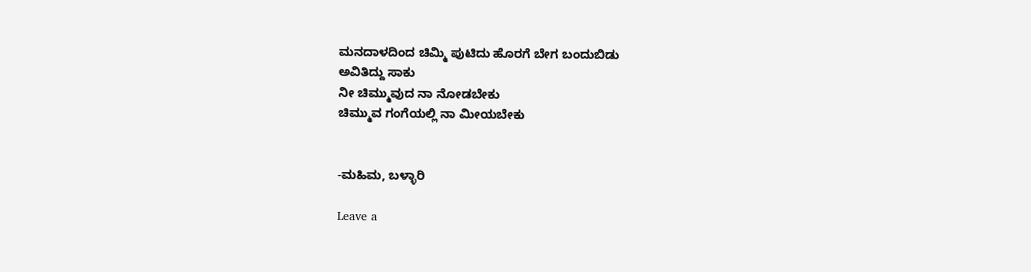ಮನದಾಳದಿಂದ ಚಿಮ್ಮಿ ಪುಟಿದು ಹೊರಗೆ ಬೇಗ ಬಂದುಬಿಡು
ಅವಿತಿದ್ದು ಸಾಕು
ನೀ ಚಿಮ್ಮುವುದ ನಾ ನೋಡಬೇಕು
ಚಿಮ್ಮುವ ಗಂಗೆಯಲ್ಲಿ ನಾ ಮೀಯಬೇಕು


-ಮಹಿಮ, ಬಳ್ಳಾರಿ

Leave a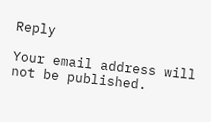Reply

Your email address will not be published.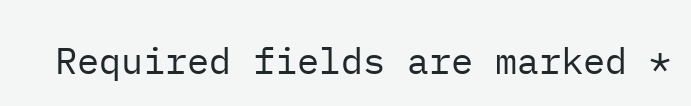Required fields are marked *